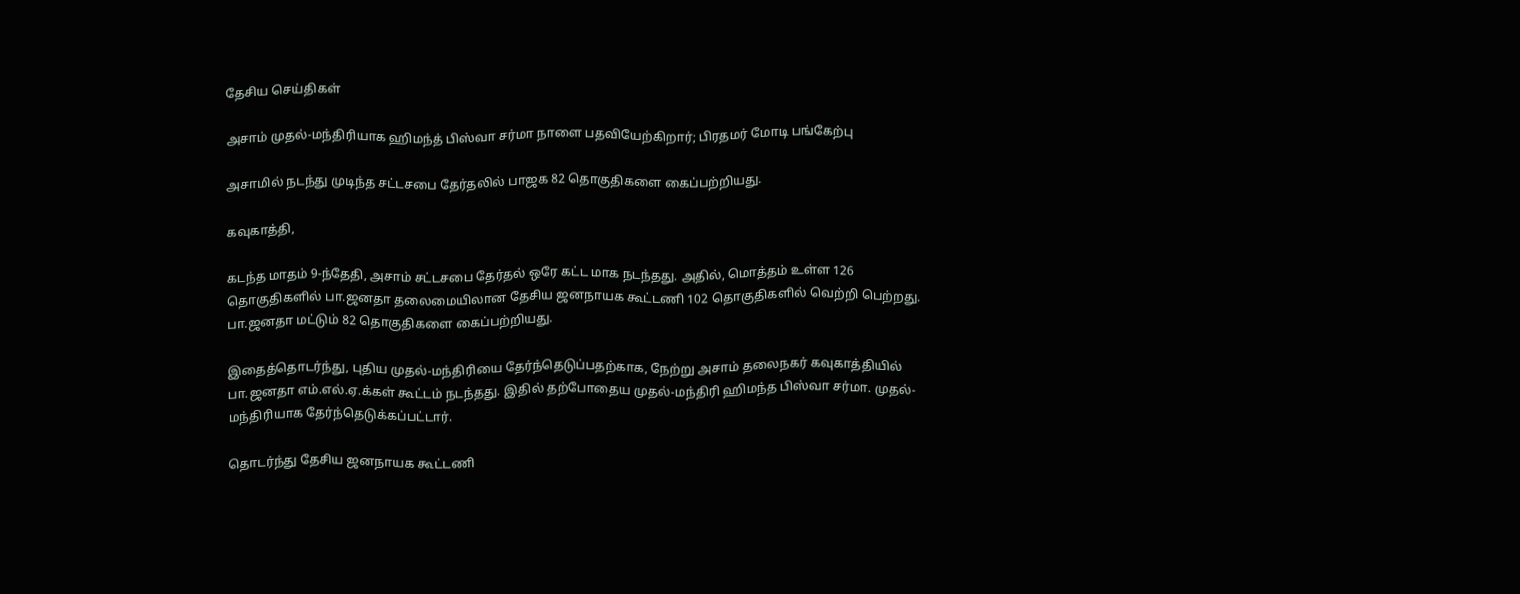தேசிய செய்திகள்

அசாம் முதல்-மந்திரியாக ஹிமந்த் பிஸ்வா சர்மா நாளை பதவியேற்கிறார்; பிரதமர் மோடி பங்கேற்பு

அசாமில் நடந்து முடிந்த சட்டசபை தேர்தலில் பாஜக 82 தொகுதிகளை கைப்பற்றியது.

கவுகாத்தி,

கடந்த மாதம் 9-ந்தேதி, அசாம் சட்டசபை தேர்தல் ஒரே கட்ட மாக நடந்தது. அதில், மொத்தம் உள்ள 126 தொகுதிகளில் பா.ஜனதா தலைமையிலான தேசிய ஜனநாயக கூட்டணி 102 தொகுதிகளில் வெற்றி பெற்றது. பா.ஜனதா மட்டும் 82 தொகுதிகளை கைப்பற்றியது.

இதைத்தொடர்ந்து, புதிய முதல்-மந்திரியை தேர்ந்தெடுப்பதற்காக, நேற்று அசாம் தலைநகர் கவுகாத்தியில் பா.ஜனதா எம்.எல்.ஏ.க்கள் கூட்டம் நடந்தது. இதில் தற்போதைய முதல்-மந்திரி ஹிமந்த பிஸ்வா சர்மா. முதல்-மந்திரியாக தேர்ந்தெடுக்கப்பட்டார்.

தொடர்ந்து தேசிய ஜனநாயக கூட்டணி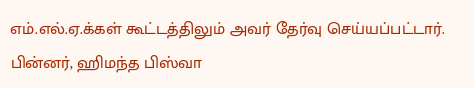எம்.எல்.ஏ.க்கள் கூட்டத்திலும் அவர் தேர்வு செய்யப்பட்டார். பின்னர், ஹிமந்த பிஸ்வா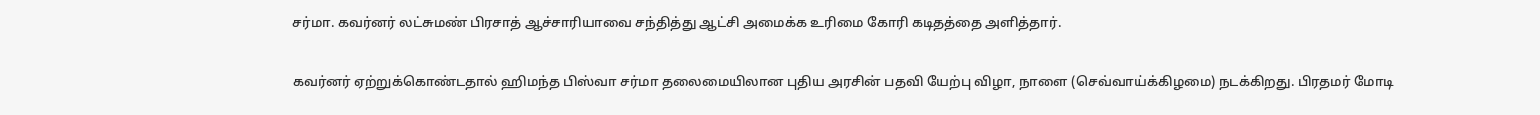சர்மா. கவர்னர் லட்சுமண் பிரசாத் ஆச்சாரியாவை சந்தித்து ஆட்சி அமைக்க உரிமை கோரி கடிதத்தை அளித்தார்.

கவர்னர் ஏற்றுக்கொண்டதால் ஹிமந்த பிஸ்வா சர்மா தலைமையிலான புதிய அரசின் பதவி யேற்பு விழா, நாளை (செவ்வாய்க்கிழமை) நடக்கிறது. பிரதமர் மோடி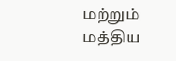மற்றும் மத்திய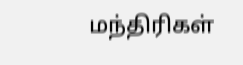மந்திரிகள்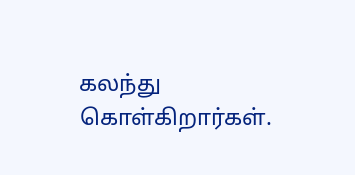கலந்து கொள்கிறார்கள்.